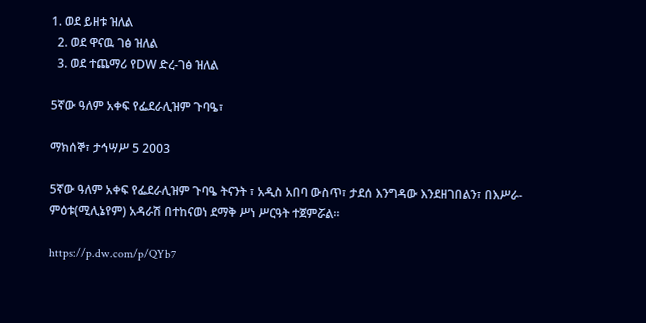1. ወደ ይዘቱ ዝለል
  2. ወደ ዋናዉ ገፅ ዝለል
  3. ወደ ተጨማሪ የDW ድረ-ገፅ ዝለል

5ኛው ዓለም አቀፍ የፌደራሊዝም ጉባዔ፣

ማክሰኞ፣ ታኅሣሥ 5 2003

5ኛው ዓለም አቀፍ የፌደራሊዝም ጉባዔ ትናንት ፣ አዲስ አበባ ውስጥ፣ ታደሰ እንግዳው እንደዘገበልን፣ በእሥራ-ምዕቱ(ሚሊኔየም) አዳራሽ በተከናወነ ደማቅ ሥነ ሥርዓት ተጀምሯል።

https://p.dw.com/p/QYb7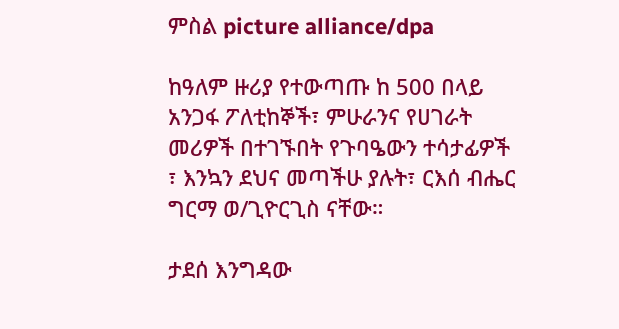ምስል picture alliance/dpa

ከዓለም ዙሪያ የተውጣጡ ከ 500 በላይ አንጋፋ ፖለቲከኞች፣ ምሁራንና የሀገራት መሪዎች በተገኙበት የጉባዔውን ተሳታፊዎች ፣ እንኳን ደህና መጣችሁ ያሉት፣ ርእሰ ብሔር ግርማ ወ/ጊዮርጊስ ናቸው።

ታደሰ እንግዳው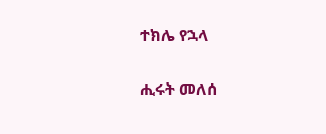ተክሌ የኋላ

ሒሩት መለሰ